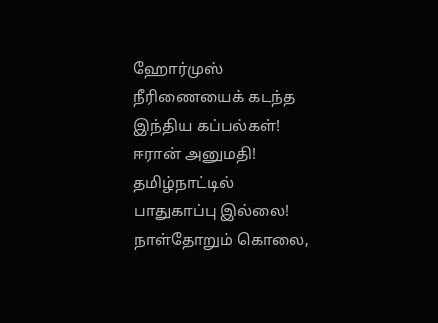ஹோர்முஸ் நீரிணையைக் கடந்த இந்திய கப்பல்கள்! ஈரான் அனுமதி! தமிழ்நாட்டில் பாதுகாப்பு இல்லை! நாள்தோறும் கொலை,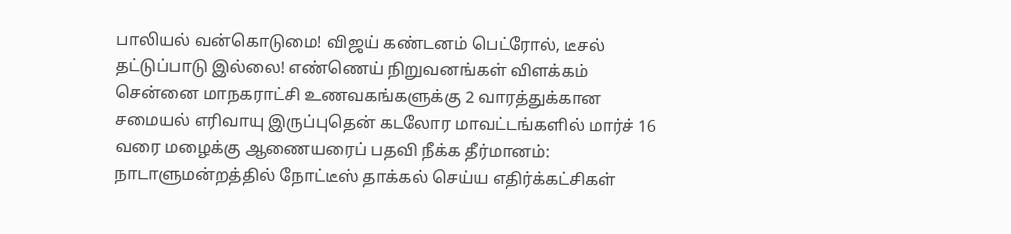பாலியல் வன்கொடுமை! விஜய் கண்டனம் பெட்ரோல், டீசல் தட்டுப்பாடு இல்லை! எண்ணெய் நிறுவனங்கள் விளக்கம் சென்னை மாநகராட்சி உணவகங்களுக்கு 2 வாரத்துக்கான சமையல் எரிவாயு இருப்புதென் கடலோர மாவட்டங்களில் மார்ச் 16 வரை மழைக்கு ஆணையரைப் பதவி நீக்க தீர்மானம்: நாடாளுமன்றத்தில் நோட்டீஸ் தாக்கல் செய்ய எதிர்க்கட்சிகள்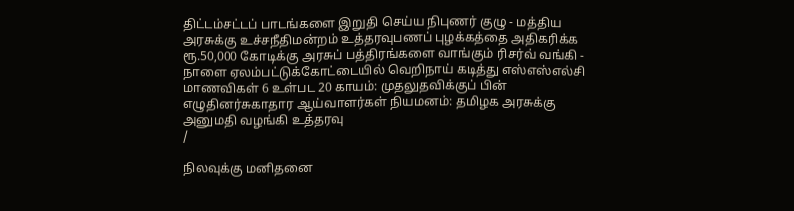திட்டம்சட்டப் பாடங்களை இறுதி செய்ய நிபுணர் குழு - மத்திய அரசுக்கு உச்சநீதிமன்றம் உத்தரவுபணப் புழக்கத்தை அதிகரிக்க ரூ.50,000 கோடிக்கு அரசுப் பத்திரங்களை வாங்கும் ரிசர்வ் வங்கி - நாளை ஏலம்பட்டுக்கோட்டையில் வெறிநாய் கடித்து எஸ்எஸ்எல்சி மாணவிகள் 6 உள்பட 20 காயம்: முதலுதவிக்குப் பின் எழுதினர்சுகாதார ஆய்வாளர்கள் நியமனம்: தமிழக அரசுக்கு அனுமதி வழங்கி உத்தரவு
/

நிலவுக்கு மனிதனை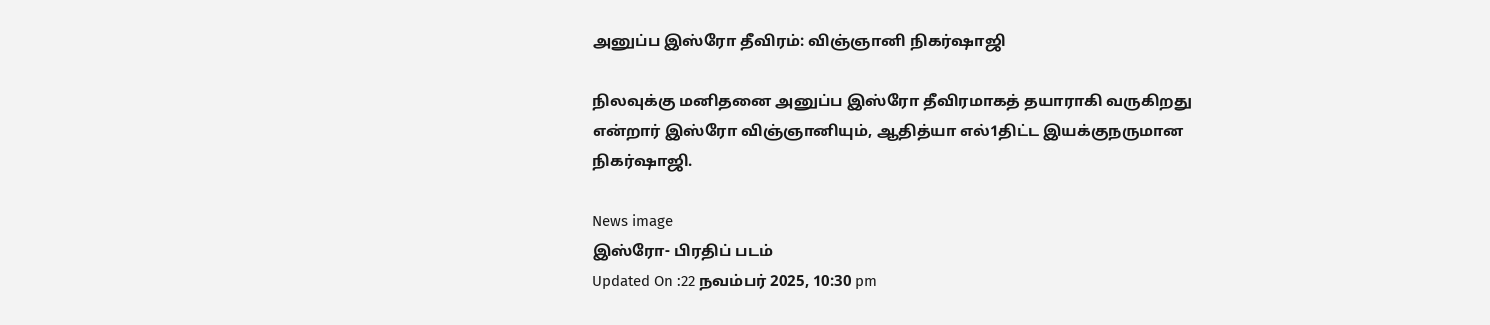அனுப்ப இஸ்ரோ தீவிரம்: விஞ்ஞானி நிகர்ஷாஜி

நிலவுக்கு மனிதனை அனுப்ப இஸ்ரோ தீவிரமாகத் தயாராகி வருகிறது என்றார் இஸ்ரோ விஞ்ஞானியும், ஆதித்யா எல்1திட்ட இயக்குநருமான நிகர்ஷாஜி.

News image
இஸ்ரோ- பிரதிப் படம்
Updated On :22 நவம்பர் 2025, 10:30 pm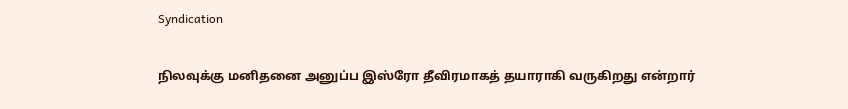Syndication

நிலவுக்கு மனிதனை அனுப்ப இஸ்ரோ தீவிரமாகத் தயாராகி வருகிறது என்றார்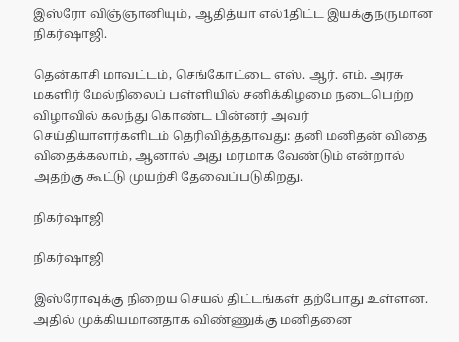இஸ்ரோ விஞ்ஞானியும், ஆதித்யா எல்1திட்ட இயக்குநருமான நிகர்ஷாஜி.

தென்காசி மாவட்டம், செங்கோட்டை எஸ். ஆர். எம். அரசு மகளிர் மேல்நிலைப் பள்ளியில் சனிக்கிழமை நடைபெற்ற விழாவில் கலந்து கொண்ட பின்னர் அவர் செய்தியாளர்களிடம் தெரிவித்ததாவது: தனி மனிதன் விதை விதைக்கலாம், ஆனால் அது மரமாக வேண்டும் என்றால் அதற்கு கூட்டு முயற்சி தேவைப்படுகிறது.

நிகர்ஷாஜி

நிகர்ஷாஜி

இஸ்ரோவுக்கு நிறைய செயல் திட்டங்கள் தற்போது உள்ளன. அதில் முக்கியமானதாக விண்ணுக்கு மனிதனை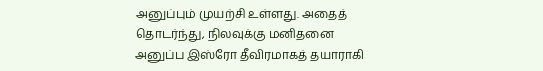அனுப்பும் முயற்சி உள்ளது. அதைத் தொடர்ந்து, நிலவுக்கு மனிதனை அனுப்ப இஸ்ரோ தீவிரமாகத் தயாராகி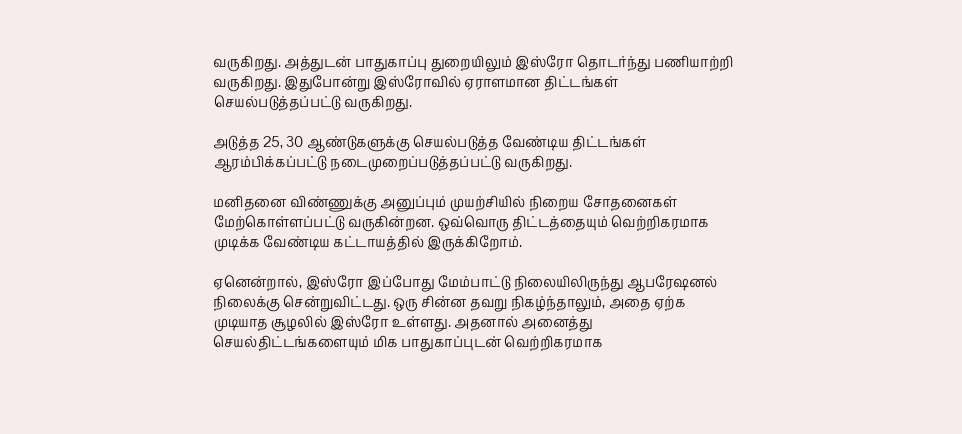வருகிறது. அத்துடன் பாதுகாப்பு துறையிலும் இஸ்ரோ தொடர்ந்து பணியாற்றி வருகிறது. இதுபோன்று இஸ்ரோவில் ஏராளமான திட்டங்கள் செயல்படுத்தப்பட்டு வருகிறது.

அடுத்த 25, 30 ஆண்டுகளுக்கு செயல்படுத்த வேண்டிய திட்டங்கள் ஆரம்பிக்கப்பட்டு நடைமுறைப்படுத்தப்பட்டு வருகிறது.

மனிதனை விண்ணுக்கு அனுப்பும் முயற்சியில் நிறைய சோதனைகள் மேற்கொள்ளப்பட்டு வருகின்றன. ஒவ்வொரு திட்டத்தையும் வெற்றிகரமாக முடிக்க வேண்டிய கட்டாயத்தில் இருக்கிறோம்.

ஏனென்றால், இஸ்ரோ இப்போது மேம்பாட்டு நிலையிலிருந்து ஆபரேஷனல் நிலைக்கு சென்றுவிட்டது. ஒரு சின்ன தவறு நிகழ்ந்தாலும், அதை ஏற்க முடியாத சூழலில் இஸ்ரோ உள்ளது. அதனால் அனைத்து செயல்திட்டங்களையும் மிக பாதுகாப்புடன் வெற்றிகரமாக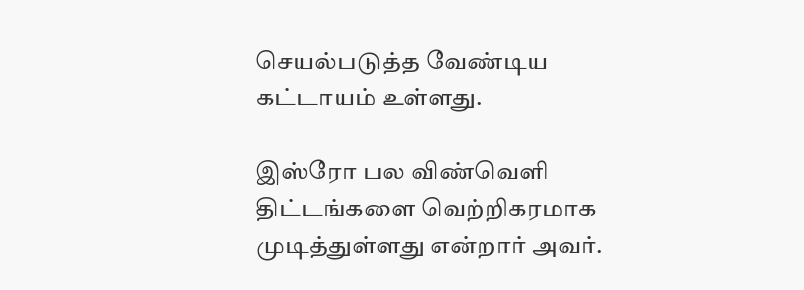செயல்படுத்த வேண்டிய கட்டாயம் உள்ளது.

இஸ்ரோ பல விண்வெளி திட்டங்களை வெற்றிகரமாக முடித்துள்ளது என்றார் அவர்.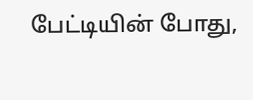பேட்டியின் போது,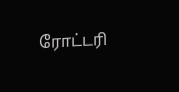ரோட்டரி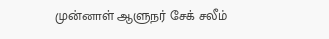முன்னாள் ஆளுநர் சேக் சலீம்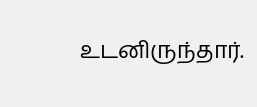உடனிருந்தார்.